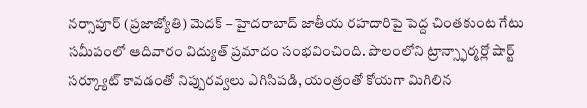నర్సాపూర్ (ప్రజాజ్యోతి) మెదక్ – హైదరాబాద్ జాతీయ రహదారిపై పెద్ద చింతకుంట గేటు సమీపంలో ఆదివారం విద్యుత్ ప్రమాదం సంభవించింది. పొలంలోని ట్రాన్స్ఫార్మర్లో షార్ట్ సర్క్యూట్ కావడంతో నిప్పురవ్వలు ఎగిసిపడి, యంత్రంతో కోయగా మిగిలిన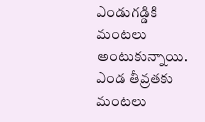ఎండుగడ్డికి మంటలు అంటుకున్నాయి. ఎండ తీవ్రతకు మంటలు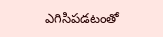ఎగిసిపడటంతో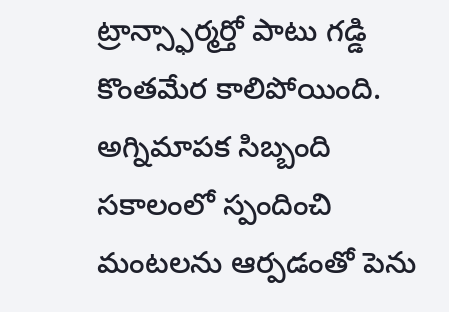ట్రాన్స్ఫార్మర్తో పాటు గడ్డి కొంతమేర కాలిపోయింది. అగ్నిమాపక సిబ్బంది సకాలంలో స్పందించి మంటలను ఆర్పడంతో పెను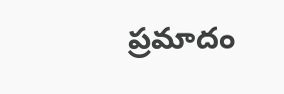ప్రమాదం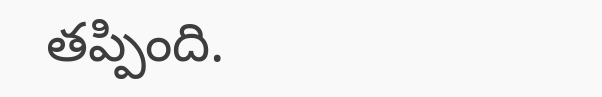తప్పింది.